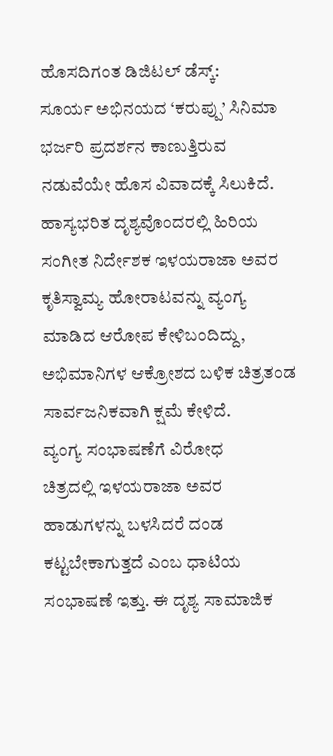ಹೊಸದಿಗಂತ ಡಿಜಿಟಲ್ ಡೆಸ್ಕ್:
ಸೂರ್ಯ ಅಭಿನಯದ ‘ಕರುಪ್ಪು’ ಸಿನಿಮಾ ಭರ್ಜರಿ ಪ್ರದರ್ಶನ ಕಾಣುತ್ತಿರುವ ನಡುವೆಯೇ ಹೊಸ ವಿವಾದಕ್ಕೆ ಸಿಲುಕಿದೆ.
ಹಾಸ್ಯಭರಿತ ದೃಶ್ಯವೊಂದರಲ್ಲಿ ಹಿರಿಯ ಸಂಗೀತ ನಿರ್ದೇಶಕ ಇಳಯರಾಜಾ ಅವರ ಕೃತಿಸ್ವಾಮ್ಯ ಹೋರಾಟವನ್ನು ವ್ಯಂಗ್ಯ ಮಾಡಿದ ಆರೋಪ ಕೇಳಿಬಂದಿದ್ದು, ಅಭಿಮಾನಿಗಳ ಆಕ್ರೋಶದ ಬಳಿಕ ಚಿತ್ರತಂಡ ಸಾರ್ವಜನಿಕವಾಗಿ ಕ್ಷಮೆ ಕೇಳಿದೆ.
ವ್ಯಂಗ್ಯ ಸಂಭಾಷಣೆಗೆ ವಿರೋಧ
ಚಿತ್ರದಲ್ಲಿ ಇಳಯರಾಜಾ ಅವರ ಹಾಡುಗಳನ್ನು ಬಳಸಿದರೆ ದಂಡ ಕಟ್ಟಬೇಕಾಗುತ್ತದೆ ಎಂಬ ಧಾಟಿಯ ಸಂಭಾಷಣೆ ಇತ್ತು. ಈ ದೃಶ್ಯ ಸಾಮಾಜಿಕ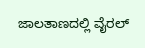ಜಾಲತಾಣದಲ್ಲಿ ವೈರಲ್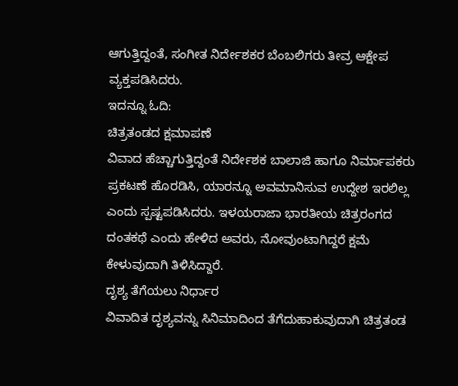ಆಗುತ್ತಿದ್ದಂತೆ, ಸಂಗೀತ ನಿರ್ದೇಶಕರ ಬೆಂಬಲಿಗರು ತೀವ್ರ ಆಕ್ಷೇಪ ವ್ಯಕ್ತಪಡಿಸಿದರು.
ಇದನ್ನೂ ಓದಿ:
ಚಿತ್ರತಂಡದ ಕ್ಷಮಾಪಣೆ
ವಿವಾದ ಹೆಚ್ಚಾಗುತ್ತಿದ್ದಂತೆ ನಿರ್ದೇಶಕ ಬಾಲಾಜಿ ಹಾಗೂ ನಿರ್ಮಾಪಕರು ಪ್ರಕಟಣೆ ಹೊರಡಿಸಿ, ಯಾರನ್ನೂ ಅವಮಾನಿಸುವ ಉದ್ದೇಶ ಇರಲಿಲ್ಲ ಎಂದು ಸ್ಪಷ್ಟಪಡಿಸಿದರು. ಇಳಯರಾಜಾ ಭಾರತೀಯ ಚಿತ್ರರಂಗದ ದಂತಕಥೆ ಎಂದು ಹೇಳಿದ ಅವರು, ನೋವುಂಟಾಗಿದ್ದರೆ ಕ್ಷಮೆ ಕೇಳುವುದಾಗಿ ತಿಳಿಸಿದ್ದಾರೆ.
ದೃಶ್ಯ ತೆಗೆಯಲು ನಿರ್ಧಾರ
ವಿವಾದಿತ ದೃಶ್ಯವನ್ನು ಸಿನಿಮಾದಿಂದ ತೆಗೆದುಹಾಕುವುದಾಗಿ ಚಿತ್ರತಂಡ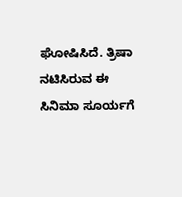ಘೋಷಿಸಿದೆ. ತ್ರಿಷಾ ನಟಿಸಿರುವ ಈ ಸಿನಿಮಾ ಸೂರ್ಯಗೆ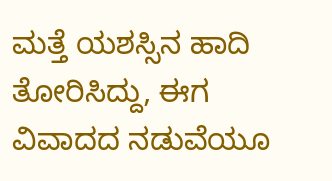ಮತ್ತೆ ಯಶಸ್ಸಿನ ಹಾದಿ ತೋರಿಸಿದ್ದು, ಈಗ ವಿವಾದದ ನಡುವೆಯೂ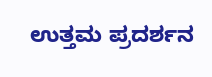ಉತ್ತಮ ಪ್ರದರ್ಶನ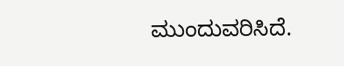ಮುಂದುವರಿಸಿದೆ.